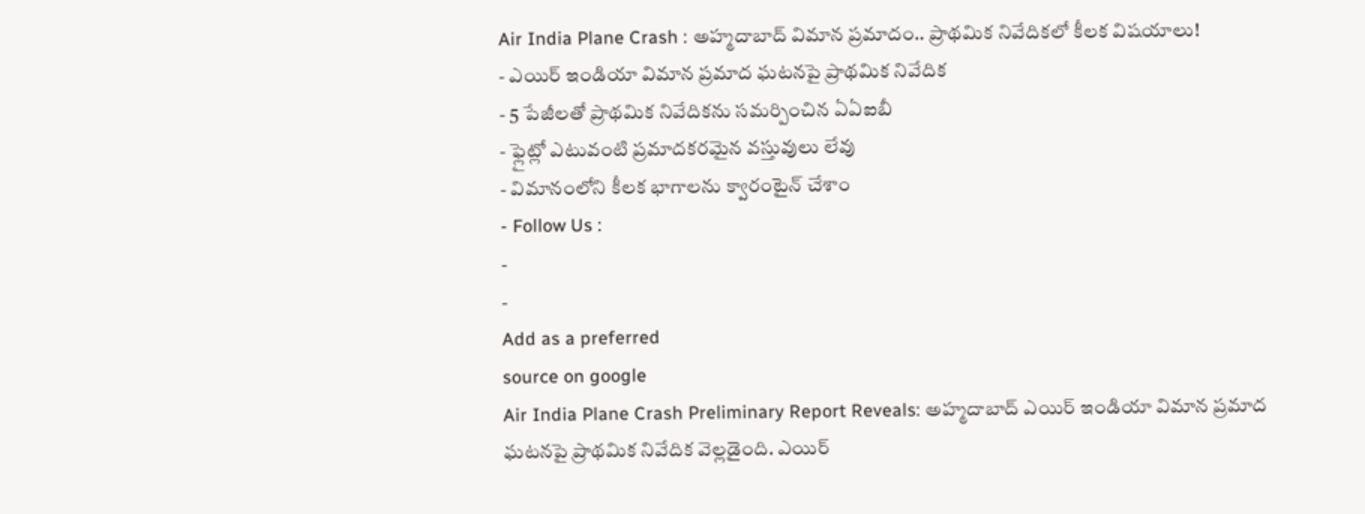Air India Plane Crash : అహ్మదాబాద్ విమాన ప్రమాదం.. ప్రాథమిక నివేదికలో కీలక విషయాలు!
- ఎయిర్ ఇండియా విమాన ప్రమాద ఘటనపై ప్రాథమిక నివేదిక
- 5 పేజీలతో ప్రాథమిక నివేదికను సమర్పించిన ఏఏఐబీ
- ఫ్లైట్లో ఎటువంటి ప్రమాదకరమైన వస్తువులు లేవు
- విమానంలోని కీలక భాగాలను క్వారంటైన్ చేశాం
- Follow Us :
-
-
Add as a preferred
source on google
Air India Plane Crash Preliminary Report Reveals: అహ్మదాబాద్ ఎయిర్ ఇండియా విమాన ప్రమాద ఘటనపై ప్రాథమిక నివేదిక వెల్లడైంది. ఎయిర్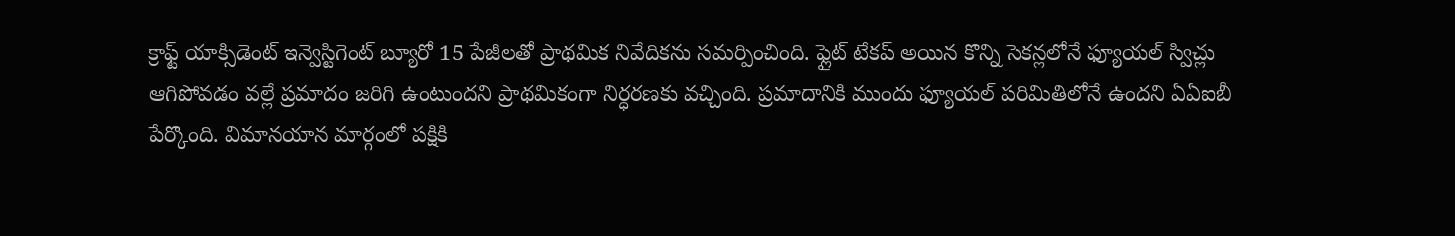క్రాఫ్ట్ యాక్సిడెంట్ ఇన్వెస్టిగెంట్ బ్యూరో 15 పేజీలతో ప్రాథమిక నివేదికను సమర్పించింది. ఫ్లైట్ టేకప్ అయిన కొన్ని సెకన్లలోనే ఫ్యూయల్ స్విచ్లు ఆగిపోవడం వల్లే ప్రమాదం జరిగి ఉంటుందని ప్రాథమికంగా నిర్ధరణకు వచ్చింది. ప్రమాదానికి ముందు ఫ్యూయల్ పరిమితిలోనే ఉందని ఏఏఐబీ పేర్కొంది. విమానయాన మార్గంలో పక్షికి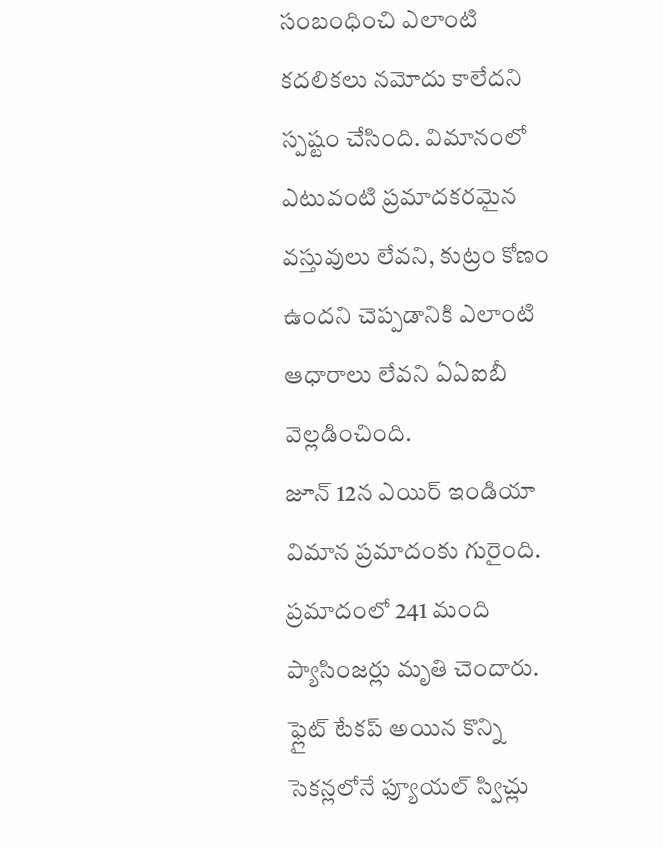సంబంధించి ఎలాంటి కదలికలు నమోదు కాలేదని స్పష్టం చేసింది. విమానంలో ఎటువంటి ప్రమాదకరమైన వస్తువులు లేవని, కుట్రం కోణం ఉందని చెప్పడానికి ఎలాంటి ఆధారాలు లేవని ఏఏఐబీ వెల్లడించింది.
జూన్ 12న ఎయిర్ ఇండియా విమాన ప్రమాదంకు గురైంది. ప్రమాదంలో 241 మంది ప్యాసింజర్లు మృతి చెందారు. ఫ్లైట్ టేకప్ అయిన కొన్ని సెకన్లలోనే ఫ్యూయల్ స్విచ్లు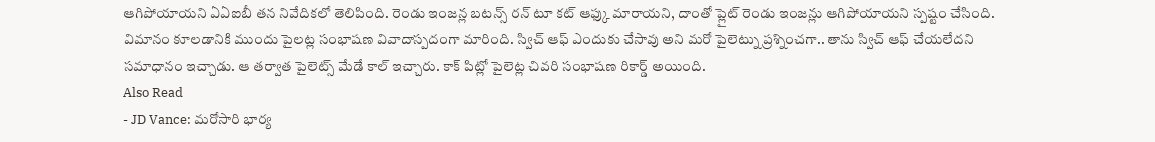ఆగిపోయాయని ఏఏఐబీ తన నివేదికలో తెలిపింది. రెండు ఇంజన్ల బటన్స్ రన్ టూ కట్ ఆఫ్కు మారాయని, దాంతో ప్లైట్ రెండు ఇంజన్లు ఆగిపోయాయని స్పష్టం చేసింది. విమానం కూలడానికి ముందు పైలట్ల సంభాషణ వివాదాస్పదంగా మారింది. స్విచ్ ఆఫ్ ఎందుకు చేసావు అని మరో పైలెట్ను ప్రశ్నించగా.. తాను స్విచ్ ఆఫ్ చేయలేదని సమాధానం ఇచ్చాడు. ఆ తర్వాత పైలెట్స్ మేడే కాల్ ఇచ్చారు. కాక్ పిట్లో పైలెట్ల చివరి సంభాషణ రికార్డ్ అయింది.
Also Read
- JD Vance: మరోసారి భార్య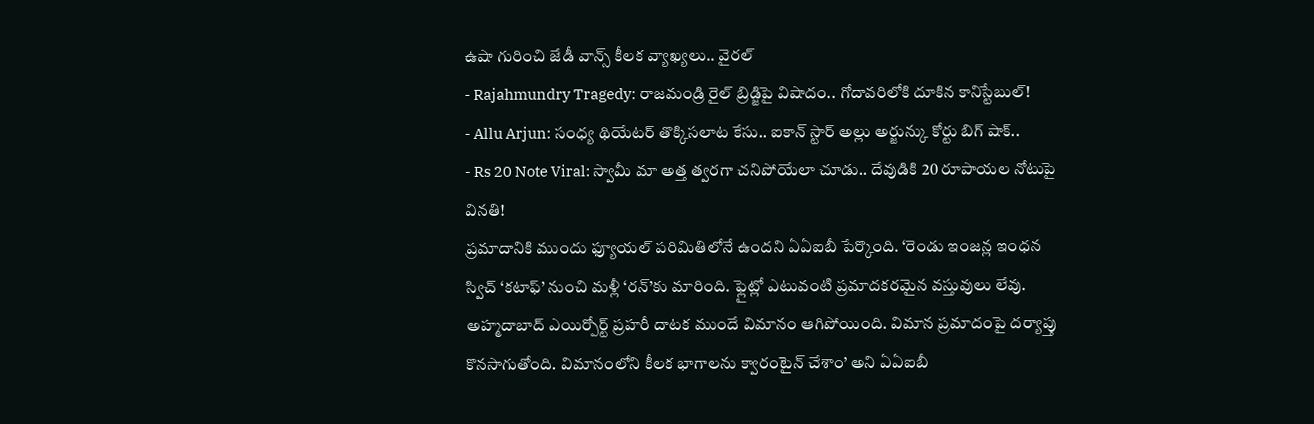ఉషా గురించి జేడీ వాన్స్ కీలక వ్యాఖ్యలు.. వైరల్
- Rajahmundry Tragedy: రాజమండ్రి రైల్ బ్రిడ్జిపై విషాదం.. గోదావరిలోకి దూకిన కానిస్టేబుల్!
- Allu Arjun: సంధ్య థియేటర్ తొక్కిసలాట కేసు.. ఐకాన్ స్టార్ అల్లు అర్జున్కు కోర్టు బిగ్ షాక్..
- Rs 20 Note Viral: స్వామీ మా అత్త త్వరగా చనిపోయేలా చూడు.. దేవుడికి 20 రూపాయల నోటుపై వినతి!
ప్రమాదానికి ముందు ఫ్యూయల్ పరిమితిలోనే ఉందని ఏఏఐబీ పేర్కొంది. ‘రెండు ఇంజన్ల ఇంధన స్విచ్ ‘కటాఫ్’ నుంచి మళ్లీ ‘రన్’కు మారింది. ఫ్లైట్లో ఎటువంటి ప్రమాదకరమైన వస్తువులు లేవు. అహ్మదాబాద్ ఎయిర్పోర్ట్ ప్రహరీ దాటక ముందే విమానం ఆగిపోయింది. విమాన ప్రమాదంపై దర్యాప్తు కొనసాగుతోంది. విమానంలోని కీలక భాగాలను క్వారంటైన్ చేశాం’ అని ఏఏఐబీ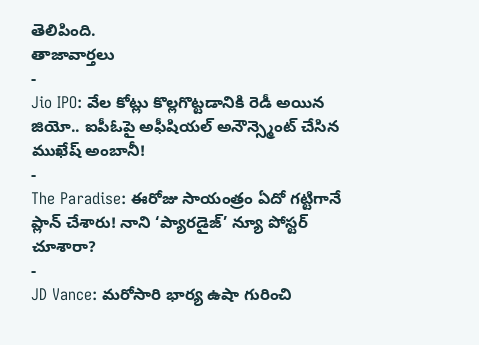తెలిపింది.
తాజావార్తలు
-
Jio IPO: వేల కోట్లు కొల్లగొట్టడానికి రెడీ అయిన జియో.. ఐపీఓపై అఫీషియల్ అనౌన్స్మెంట్ చేసిన ముఖేష్ అంబానీ!
-
The Paradise: ఈరోజు సాయంత్రం ఏదో గట్టిగానే ప్లాన్ చేశారు! నాని ‘ప్యారడైజ్’ న్యూ పోస్టర్ చూశారా?
-
JD Vance: మరోసారి భార్య ఉషా గురించి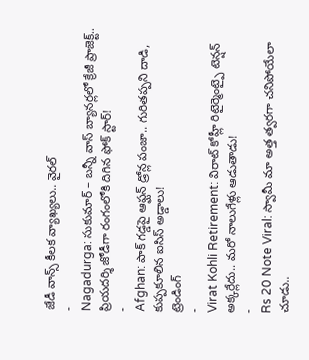జేడీ వాన్స్ కీలక వ్యాఖ్యలు.. వైరల్
-
Nagadurga: సుకుమార్ – బన్నీ వాస్ బ్యానర్లలో క్రేజీ ప్రాజెక్ట్.. ప్రియదర్శి జోడీగా రంగంలోకి దిగిన ఫోక్ స్టార్!
-
Afghan: పాక్ గడ్డపై ఆఫ్ఘన్ డ్రోన్ల పంజా.. గురితప్పని దాడి, కుప్పకూలిన ఐసిస్ అడ్డాలు!
ట్రెండింగ్
-
Virat Kohli Retirement: విరాట్ కోహ్లీ రిటైర్మెంట్పై టెన్షన్ అక్కర్లేదు.. మరో నాలుగేళ్లు ఆడుతాడు!
-
Rs 20 Note Viral: స్వామీ మా అత్త త్వరగా చనిపోయేలా చూడు..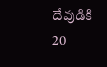దేవుడికి 20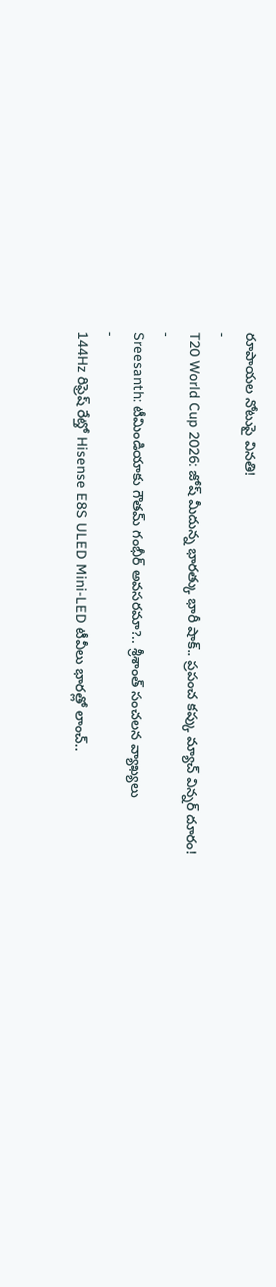రూపాయల నోటుపై వినతి!
-
T20 World Cup 2026: జోష్ మీదున్న భారత్కు భారీ షాక్.. ప్రపంచ కప్కు మ్యాచ్ విన్నర్ దూరం!
-
Sreesanth: టీమిండియాకు గౌతమ్ గంభీర్ అవసరమా?.. శ్రీశాంత్ సంచలన వ్యాఖ్యలు
-
144Hz రిఫ్రెష్ రేట్తో Hisense E8S ULED Mini-LED టీవీలు భారత్లో లాంచ్..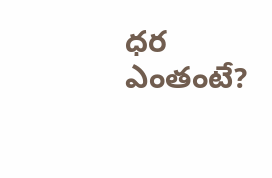ధర ఎంతంటే?